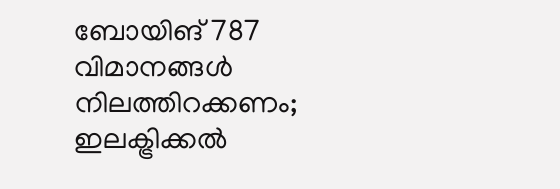ബോയിങ് 787 വിമാനങ്ങൾ നിലത്തിറക്കണം; ഇലക്ട്രിക്കൽ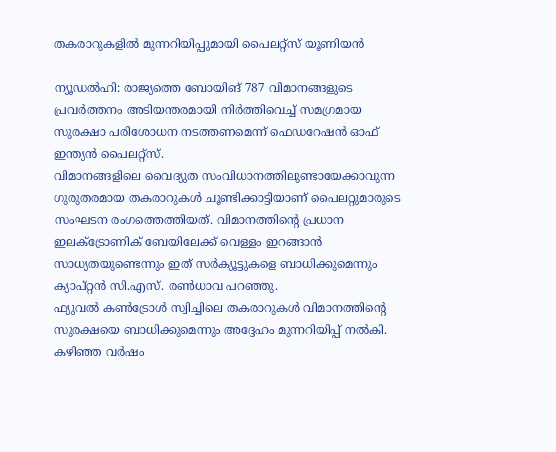തകരാറുകളിൽ മുന്നറിയിപ്പുമായി പൈലറ്റ്സ് യൂണിയൻ

ന്യൂഡൽഹി: രാജ്യത്തെ ബോയിങ് 787 വിമാനങ്ങളുടെ പ്രവർത്തനം അടിയന്തരമായി നിർത്തിവെച്ച് സമഗ്രമായ സുരക്ഷാ പരിശോധന നടത്തണമെന്ന് ഫെഡറേഷൻ ഓഫ് ഇന്ത്യൻ പൈലറ്റ്സ്.
വിമാനങ്ങളിലെ വൈദ്യുത സംവിധാനത്തിലുണ്ടായേക്കാവുന്ന ഗുരുതരമായ തകരാറുകൾ ചൂണ്ടിക്കാട്ടിയാണ് പൈലറ്റുമാരുടെ സംഘടന രംഗത്തെത്തിയത്. വിമാനത്തിന്റെ പ്രധാന ഇലക്ട്രോണിക് ബേയിലേക്ക് വെള്ളം ഇറങ്ങാൻ സാധ്യതയുണ്ടെന്നും ഇത് സർക്യൂട്ടുകളെ ബാധിക്കുമെന്നും ക്യാപ്റ്റൻ സി.എസ്. രൺധാവ പറഞ്ഞു.
ഫ്യുവൽ കൺട്രോൾ സ്വിച്ചിലെ തകരാറുകൾ വിമാനത്തിന്റെ സുരക്ഷയെ ബാധിക്കുമെന്നും അദ്ദേഹം മുന്നറിയിപ്പ് നൽകി. കഴിഞ്ഞ വർഷം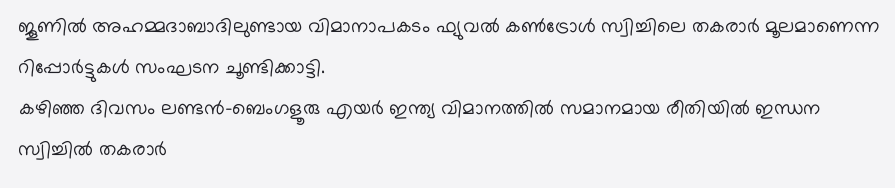ജൂണിൽ അഹമ്മദാബാദിലുണ്ടായ വിമാനാപകടം ഫ്യുവൽ കൺട്രോൾ സ്വിച്ചിലെ തകരാർ മൂലമാണെന്ന റിപ്പോർട്ടുകൾ സംഘടന ചൂണ്ടിക്കാട്ടി.
കഴിഞ്ഞ ദിവസം ലണ്ടൻ-ബെംഗളൂരു എയർ ഇന്ത്യ വിമാനത്തിൽ സമാനമായ രീതിയിൽ ഇന്ധന സ്വിച്ചിൽ തകരാർ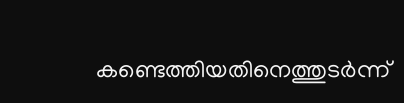കണ്ടെത്തിയതിനെത്തുടർന്ന്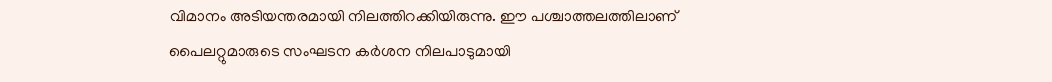വിമാനം അടിയന്തരമായി നിലത്തിറക്കിയിരുന്നു. ഈ പശ്ചാത്തലത്തിലാണ് പൈലറ്റുമാരുടെ സംഘടന കർശന നിലപാടുമായി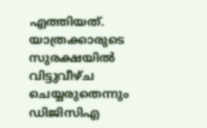എത്തിയത്.
യാത്രക്കാരുടെ സുരക്ഷയിൽ വിട്ടുവീഴ്ച ചെയ്യരുതെന്നും ഡിജിസിഎ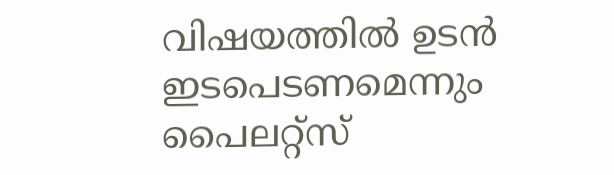വിഷയത്തിൽ ഉടൻ ഇടപെടണമെന്നും പൈലറ്റ്സ്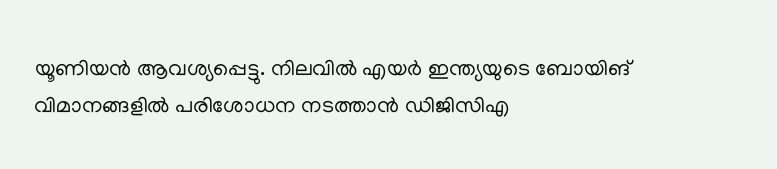യൂണിയൻ ആവശ്യപ്പെട്ടു. നിലവിൽ എയർ ഇന്ത്യയുടെ ബോയിങ് വിമാനങ്ങളിൽ പരിശോധന നടത്താൻ ഡിജിസിഎ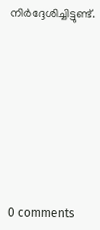നിർദ്ദേശിച്ചിട്ടുണ്ട്.










0 comments